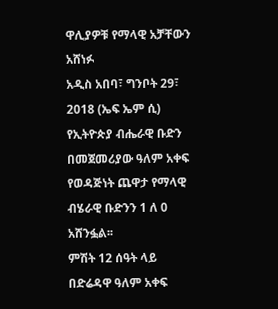ዋሊያዎቹ የማላዊ አቻቸውን አሸነፉ
አዲስ አበባ፣ ግንቦት 29፣ 2018 (ኤፍ ኤም ሲ) የኢትዮጵያ ብሔራዊ ቡድን በመጀመሪያው ዓለም አቀፍ የወዳጅነት ጨዋታ የማላዊ ብሄራዊ ቡድንን 1 ለ 0 አሸንፏል፡፡
ምሽት 12 ሰዓት ላይ በድሬዳዋ ዓለም አቀፍ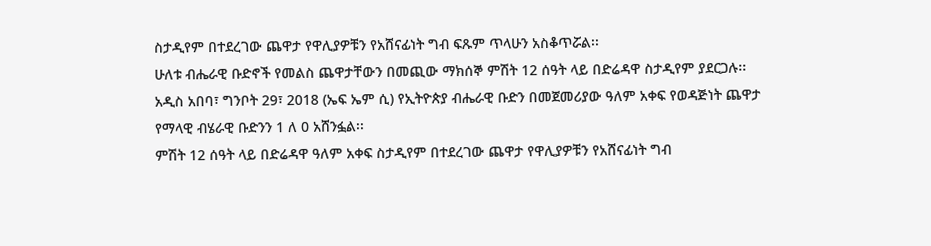ስታዲየም በተደረገው ጨዋታ የዋሊያዎቹን የአሸናፊነት ግብ ፍጹም ጥላሁን አስቆጥሯል፡፡
ሁለቱ ብሔራዊ ቡድኖች የመልስ ጨዋታቸውን በመጪው ማክሰኞ ምሽት 12 ሰዓት ላይ በድሬዳዋ ስታዲየም ያደርጋሉ፡፡
አዲስ አበባ፣ ግንቦት 29፣ 2018 (ኤፍ ኤም ሲ) የኢትዮጵያ ብሔራዊ ቡድን በመጀመሪያው ዓለም አቀፍ የወዳጅነት ጨዋታ የማላዊ ብሄራዊ ቡድንን 1 ለ 0 አሸንፏል፡፡
ምሽት 12 ሰዓት ላይ በድሬዳዋ ዓለም አቀፍ ስታዲየም በተደረገው ጨዋታ የዋሊያዎቹን የአሸናፊነት ግብ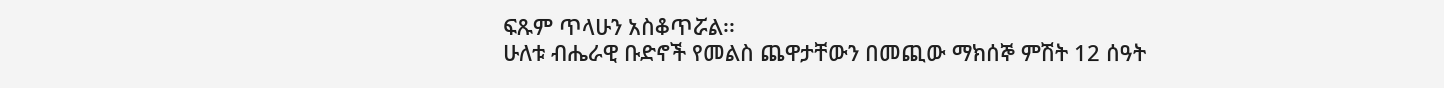ፍጹም ጥላሁን አስቆጥሯል፡፡
ሁለቱ ብሔራዊ ቡድኖች የመልስ ጨዋታቸውን በመጪው ማክሰኞ ምሽት 12 ሰዓት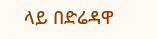ላይ በድሬዳዋ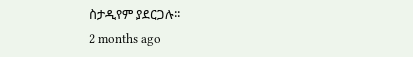ስታዲየም ያደርጋሉ፡፡
2 months ago